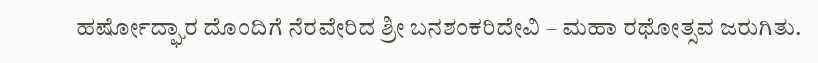ಹರ್ಷೋದ್ಘಾರ ದೊಂದಿಗೆ ನೆರವೇರಿದ ಶ್ರೀ ಬನಶಂಕರಿದೇವಿ – ಮಹಾ ರಥೋತ್ಸವ ಜರುಗಿತು.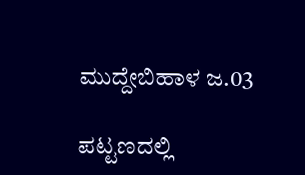ಮುದ್ದೇಬಿಹಾಳ ಜ.03

ಪಟ್ಟಣದಲ್ಲಿ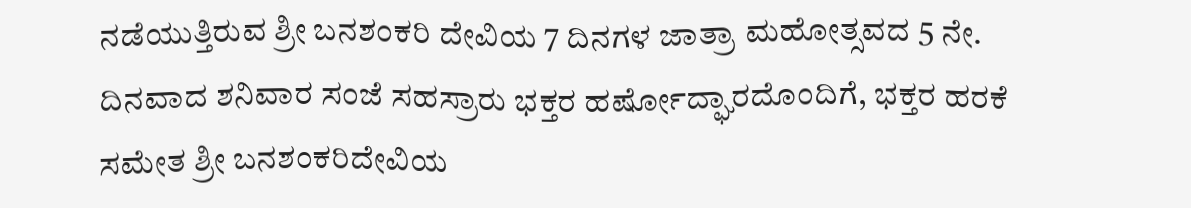ನಡೆಯುತ್ತಿರುವ ಶ್ರೀ ಬನಶಂಕರಿ ದೇವಿಯ 7 ದಿನಗಳ ಜಾತ್ರಾ ಮಹೋತ್ಸವದ 5 ನೇ. ದಿನವಾದ ಶನಿವಾರ ಸಂಜೆ ಸಹಸ್ರಾರು ಭಕ್ತರ ಹರ್ಷೋದ್ಘಾರದೊಂದಿಗೆ, ಭಕ್ತರ ಹರಕೆ ಸಮೇತ ಶ್ರೀ ಬನಶಂಕರಿದೇವಿಯ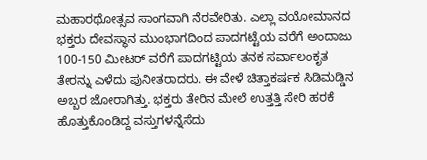ಮಹಾರಥೋತ್ಸವ ಸಾಂಗವಾಗಿ ನೆರವೇರಿತು. ಎಲ್ಲಾ ವಯೋಮಾನದ ಭಕ್ತರು ದೇವಸ್ಥಾನ ಮುಂಭಾಗದಿಂದ ಪಾದಗಟ್ಟೆಯ ವರೆಗೆ ಅಂದಾಜು 100-150 ಮೀಟರ್ ವರೆಗೆ ಪಾದಗಟ್ಟಿಯ ತನಕ ಸರ್ವಾಲಂಕೃತ ತೇರನ್ನು ಎಳೆದು ಪುನೀತರಾದರು. ಈ ವೇಳೆ ಚಿತ್ತಾಕರ್ಷಕ ಸಿಡಿಮಡ್ಡಿನ ಅಬ್ಬರ ಜೋರಾಗಿತ್ತು. ಭಕ್ತರು ತೇರಿನ ಮೇಲೆ ಉತ್ತತ್ತಿ ಸೇರಿ ಹರಕೆ ಹೊತ್ತುಕೊಂಡಿದ್ದ ವಸ್ತುಗಳನ್ನೆಸೆದು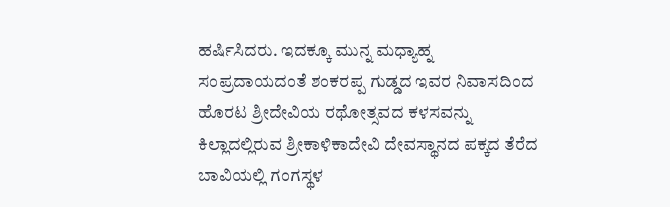ಹರ್ಷಿಸಿದರು. ಇದಕ್ಕೂ ಮುನ್ನ ಮಧ್ಯಾಹ್ನ ಸಂಪ್ರದಾಯದಂತೆ ಶಂಕರಪ್ಪ ಗುಡ್ಡದ ಇವರ ನಿವಾಸದಿಂದ ಹೊರಟ ಶ್ರೀದೇವಿಯ ರಥೋತ್ಸವದ ಕಳಸವನ್ನು ಕಿಲ್ಲಾದಲ್ಲಿರುವ ಶ್ರೀಕಾಳಿಕಾದೇವಿ ದೇವಸ್ಥಾನದ ಪಕ್ಕದ ತೆರೆದ ಬಾವಿಯಲ್ಲಿ ಗಂಗಸ್ಥಳ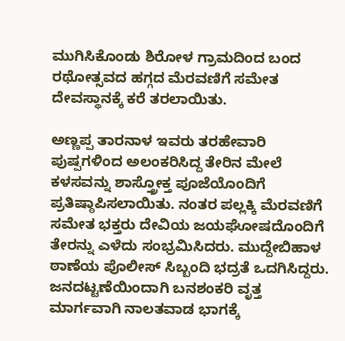ಮುಗಿಸಿಕೊಂಡು ಶಿರೋಳ ಗ್ರಾಮದಿಂದ ಬಂದ ರಥೋತ್ಸವದ ಹಗ್ಗದ ಮೆರವಣಿಗೆ ಸಮೇತ ದೇವಸ್ಥಾನಕ್ಕೆ ಕರೆ ತರಲಾಯಿತು.

ಅಣ್ಣಪ್ಪ ತಾರನಾಳ ಇವರು ತರಹೇವಾರಿ ಪುಷ್ಪಗಳಿಂದ ಅಲಂಕರಿಸಿದ್ದ ತೇರಿನ ಮೇಲೆ ಕಳಸವನ್ನು ಶಾಸ್ತ್ರೋಕ್ತ ಪೂಜೆಯೊಂದಿಗೆ ಪ್ರತಿಷ್ಠಾಪಿಸಲಾಯಿತು. ನಂತರ ಪಲ್ಲಕ್ಕಿ ಮೆರವಣಿಗೆ ಸಮೇತ ಭಕ್ತರು ದೇವಿಯ ಜಯಘೋಷದೊಂದಿಗೆ ತೇರನ್ನು ಎಳೆದು ಸಂಭ್ರಮಿಸಿದರು. ಮುದ್ದೇಬಿಹಾಳ ಠಾಣೆಯ ಪೊಲೀಸ್ ಸಿಬ್ಬಂದಿ ಭದ್ರತೆ ಒದಗಿಸಿದ್ದರು. ಜನದಟ್ಟಣೆಯಿಂದಾಗಿ ಬನಶಂಕರಿ ವೃತ್ತ ಮಾರ್ಗವಾಗಿ ನಾಲತವಾಡ ಭಾಗಕ್ಕೆ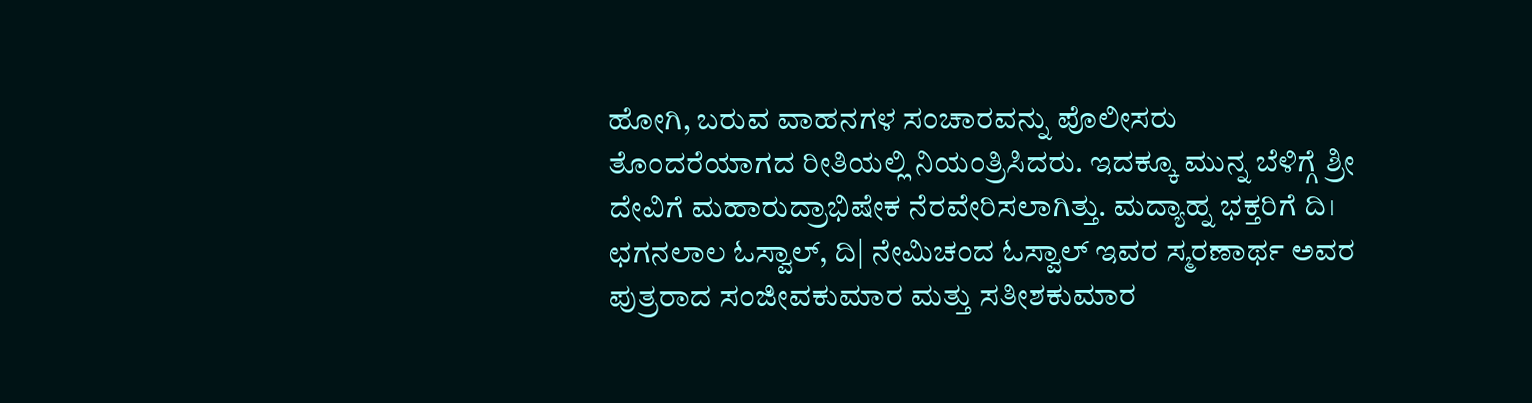ಹೋಗಿ, ಬರುವ ವಾಹನಗಳ ಸಂಚಾರವನ್ನು ಪೊಲೀಸರು ತೊಂದರೆಯಾಗದ ರೀತಿಯಲ್ಲಿ ನಿಯಂತ್ರಿಸಿದರು. ಇದಕ್ಕೂ ಮುನ್ನ ಬೆಳಿಗ್ಗೆ ಶ್ರೀ ದೇವಿಗೆ ಮಹಾರುದ್ರಾಭಿಷೇಕ ನೆರವೇರಿಸಲಾಗಿತ್ತು. ಮದ್ಯಾಹ್ನ ಭಕ್ತರಿಗೆ ದಿ। ಛಗನಲಾಲ ಓಸ್ವಾಲ್, ದಿ| ನೇಮಿಚಂದ ಓಸ್ವಾಲ್ ಇವರ ಸ್ಮರಣಾರ್ಥ ಅವರ ಪುತ್ರರಾದ ಸಂಜೀವಕುಮಾರ ಮತ್ತು ಸತೀಶಕುಮಾರ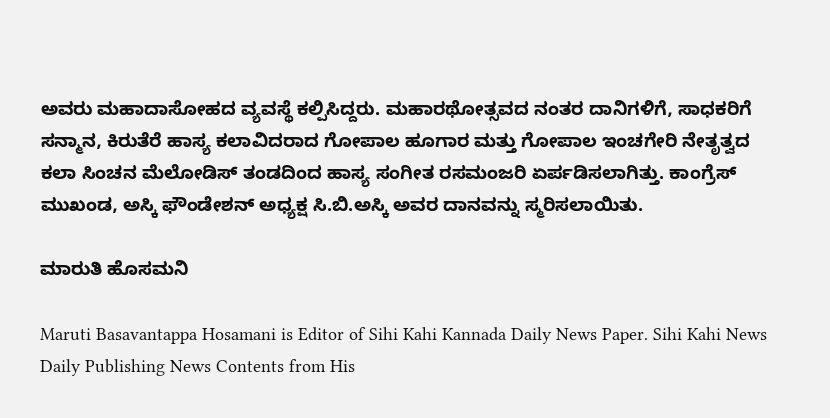ಅವರು ಮಹಾದಾಸೋಹದ ವ್ಯವಸ್ಥೆ ಕಲ್ಪಿಸಿದ್ದರು. ಮಹಾರಥೋತ್ಸವದ ನಂತರ ದಾನಿಗಳಿಗೆ, ಸಾಧಕರಿಗೆ ಸನ್ಮಾನ, ಕಿರುತೆರೆ ಹಾಸ್ಯ ಕಲಾವಿದರಾದ ಗೋಪಾಲ ಹೂಗಾರ ಮತ್ತು ಗೋಪಾಲ ಇಂಚಗೇರಿ ನೇತೃತ್ವದ ಕಲಾ ಸಿಂಚನ ಮೆಲೋಡಿಸ್ ತಂಡದಿಂದ ಹಾಸ್ಯ ಸಂಗೀತ ರಸಮಂಜರಿ ಏರ್ಪಡಿಸಲಾಗಿತ್ತು. ಕಾಂಗ್ರೆಸ್ ಮುಖಂಡ, ಅಸ್ಕಿ ಫೌಂಡೇಶನ್ ಅಧ್ಯಕ್ಷ ಸಿ.ಬಿ.ಅಸ್ಕಿ ಅವರ ದಾನವನ್ನು ಸ್ಮರಿಸಲಾಯಿತು.

ಮಾರುತಿ ಹೊಸಮನಿ

Maruti Basavantappa Hosamani is Editor of Sihi Kahi Kannada Daily News Paper. Sihi Kahi News Daily Publishing News Contents from His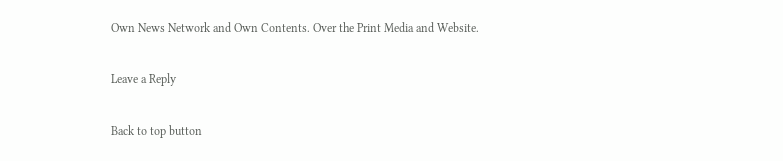Own News Network and Own Contents. Over the Print Media and Website.

Leave a Reply

Back to top button